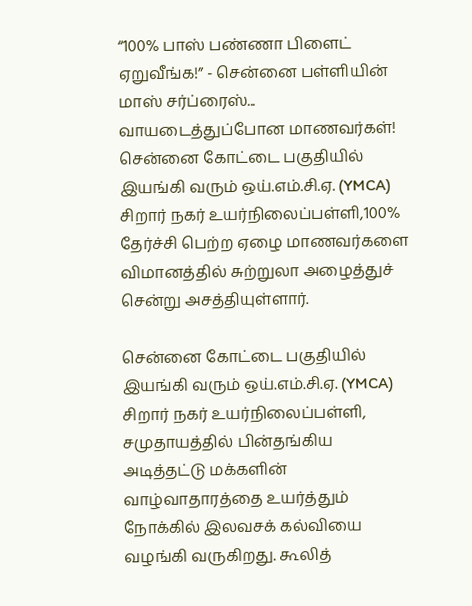“100% பாஸ் பண்ணா பிளைட் ஏறுவீங்க!” - சென்னை பள்ளியின் மாஸ் சர்ப்ரைஸ்... வாயடைத்துப்போன மாணவர்கள்!
சென்னை கோட்டை பகுதியில் இயங்கி வரும் ஒய்.எம்.சி.ஏ. (YMCA) சிறார் நகர் உயர்நிலைப்பள்ளி,100% தேர்ச்சி பெற்ற ஏழை மாணவர்களை விமானத்தில் சுற்றுலா அழைத்துச் சென்று அசத்தியுள்ளார்.

சென்னை கோட்டை பகுதியில் இயங்கி வரும் ஒய்.எம்.சி.ஏ. (YMCA) சிறார் நகர் உயர்நிலைப்பள்ளி, சமுதாயத்தில் பின்தங்கிய அடித்தட்டு மக்களின் வாழ்வாதாரத்தை உயர்த்தும் நோக்கில் இலவசக் கல்வியை வழங்கி வருகிறது. கூலித்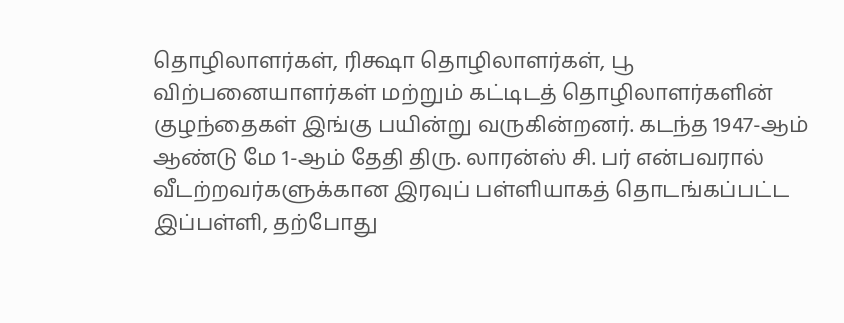தொழிலாளர்கள், ரிக்ஷா தொழிலாளர்கள், பூ விற்பனையாளர்கள் மற்றும் கட்டிடத் தொழிலாளர்களின் குழந்தைகள் இங்கு பயின்று வருகின்றனர். கடந்த 1947-ஆம் ஆண்டு மே 1-ஆம் தேதி திரு. லாரன்ஸ் சி. பர் என்பவரால் வீடற்றவர்களுக்கான இரவுப் பள்ளியாகத் தொடங்கப்பட்ட இப்பள்ளி, தற்போது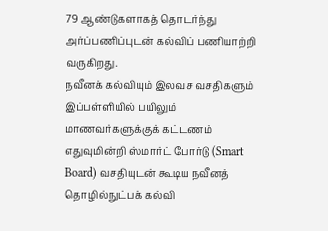79 ஆண்டுகளாகத் தொடர்ந்து அர்ப்பணிப்புடன் கல்விப் பணியாற்றி வருகிறது.
நவீனக் கல்வியும் இலவச வசதிகளும்
இப்பள்ளியில் பயிலும் மாணவர்களுக்குக் கட்டணம் எதுவுமின்றி ஸ்மார்ட் போர்டு (Smart Board) வசதியுடன் கூடிய நவீனத் தொழில்நுட்பக் கல்வி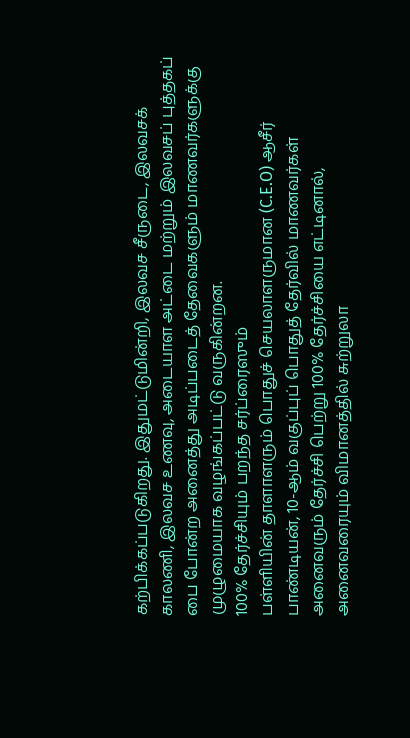கற்பிக்கப்படுகிறது. இதுமட்டுமின்றி, இலவச சீருடை, இலவசக் காலணி, இலவச உணவு, அடையாள அட்டை மற்றும் இலவசப் புத்தகப் பை போன்ற அனைத்து அடிப்படைத் தேவைகளும் மாணவர்களுக்கு முழுமையாக வழங்கப்பட்டு வருகின்றன.
100% தேர்ச்சியும் பறந்த சர்ப்ரைஸும்
பள்ளியின் தாளாளரும் பொதுச் செயலாளருமான (C.E.O) ஆசீர் பாண்டியன், 10-ஆம் வகுப்புப் பொதுத் தேர்வில் மாணவர்கள் அனைவரும் தேர்ச்சி பெற்று 100% தேர்ச்சியை எட்டினால், அனைவரையும் விமானத்தில் சுற்றுலா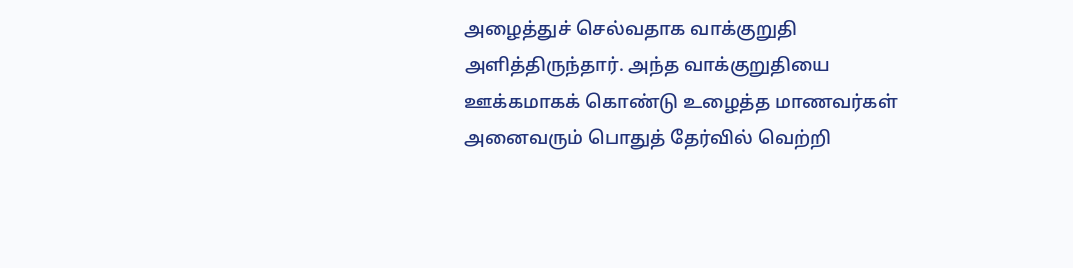அழைத்துச் செல்வதாக வாக்குறுதி அளித்திருந்தார். அந்த வாக்குறுதியை ஊக்கமாகக் கொண்டு உழைத்த மாணவர்கள் அனைவரும் பொதுத் தேர்வில் வெற்றி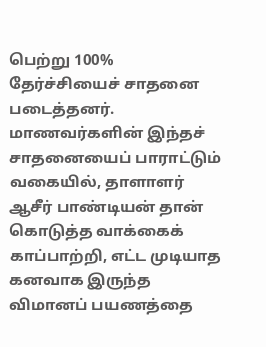பெற்று 100% தேர்ச்சியைச் சாதனை படைத்தனர். மாணவர்களின் இந்தச் சாதனையைப் பாராட்டும் வகையில், தாளாளர் ஆசீர் பாண்டியன் தான் கொடுத்த வாக்கைக் காப்பாற்றி, எட்ட முடியாத கனவாக இருந்த விமானப் பயணத்தை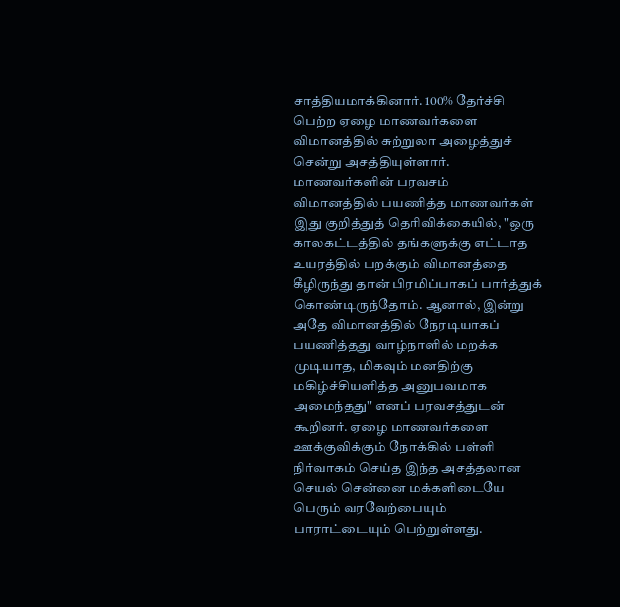சாத்தியமாக்கினார். 100% தேர்ச்சி பெற்ற ஏழை மாணவர்களை விமானத்தில் சுற்றுலா அழைத்துச் சென்று அசத்தியுள்ளார்.
மாணவர்களின் பரவசம்
விமானத்தில் பயணித்த மாணவர்கள் இது குறித்துத் தெரிவிக்கையில், "ஒரு காலகட்டத்தில் தங்களுக்கு எட்டாத உயரத்தில் பறக்கும் விமானத்தை கீழிருந்து தான் பிரமிப்பாகப் பார்த்துக் கொண்டிருந்தோம். ஆனால், இன்று அதே விமானத்தில் நேரடியாகப் பயணித்தது வாழ்நாளில் மறக்க முடியாத, மிகவும் மனதிற்கு மகிழ்ச்சியளித்த அனுபவமாக அமைந்தது" எனப் பரவசத்துடன் கூறினர். ஏழை மாணவர்களை ஊக்குவிக்கும் நோக்கில் பள்ளி நிர்வாகம் செய்த இந்த அசத்தலான செயல் சென்னை மக்களிடையே பெரும் வரவேற்பையும் பாராட்டையும் பெற்றுள்ளது.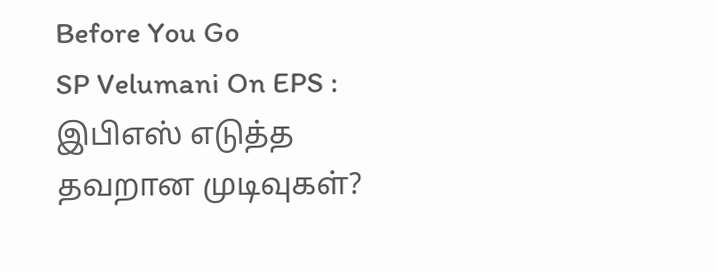Before You Go
SP Velumani On EPS : இபிஎஸ் எடுத்த தவறான முடிவுகள்?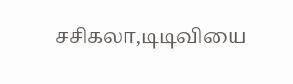சசிகலா,டிடிவியை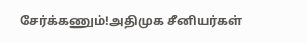சேர்க்கணும்!அதிமுக சீனியர்கள்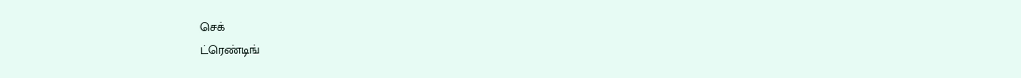செக்
ட்ரெண்டிங்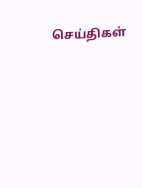செய்திகள்